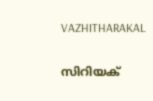VAZHITHARAKAL

സിറിയക്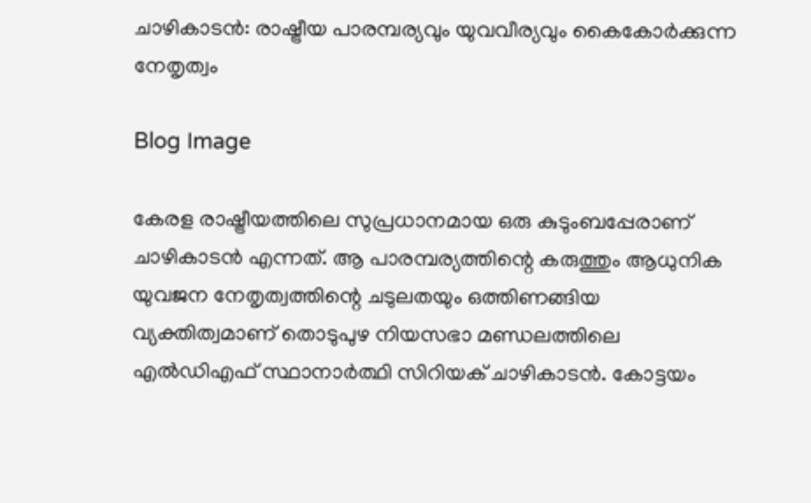ചാഴികാടൻ: രാഷ്ട്രീയ പാരമ്പര്യവും യുവവീര്യവും കൈകോർക്കുന്ന നേതൃത്വം

Blog Image

കേരള രാഷ്ട്രീയത്തിലെ സുപ്രധാനമായ ഒരു കുടുംബപ്പേരാണ് ചാഴികാടൻ എന്നത്. ആ പാരമ്പര്യത്തിന്റെ കരുത്തും ആധുനിക യുവജന നേതൃത്വത്തിന്റെ ചടുലതയും ഒത്തിണങ്ങിയ വ്യക്തിത്വമാണ് തൊടുപുഴ നിയസഭാ മണ്ഡലത്തിലെ എൽഡിഎഫ് സ്ഥാനാർത്ഥി സിറിയക് ചാഴികാടൻ. കോട്ടയം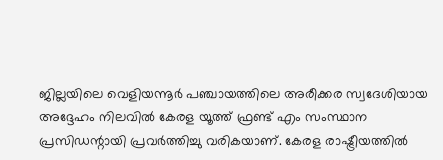ജില്ലയിലെ വെളിയന്നൂർ പഞ്ചായത്തിലെ അരീക്കര സ്വദേശിയായ അദ്ദേഹം നിലവിൽ കേരള യൂത്ത് ഫ്രണ്ട് എം സംസ്ഥാന പ്രസിഡന്റായി പ്രവർത്തിച്ചു വരികയാണ്. കേരള രാഷ്ട്രീയത്തിൽ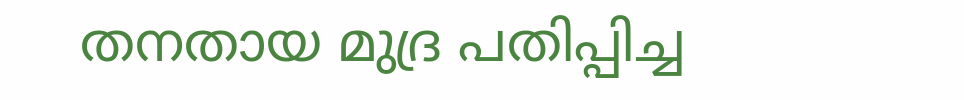തനതായ മുദ്ര പതിപ്പിച്ച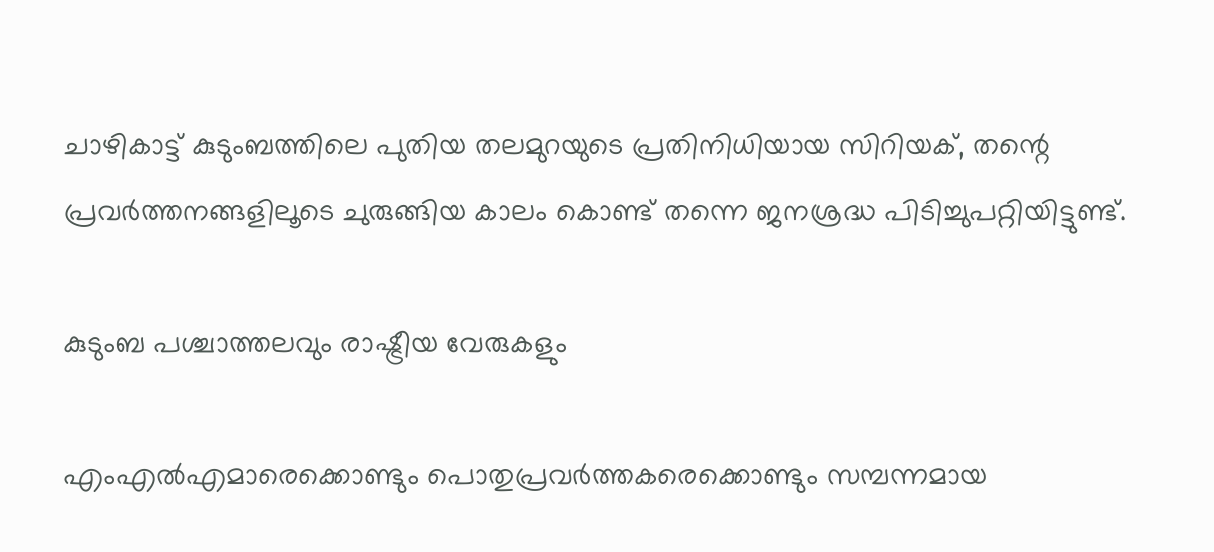ചാഴികാട്ട് കുടുംബത്തിലെ പുതിയ തലമുറയുടെ പ്രതിനിധിയായ സിറിയക്, തന്റെ പ്രവർത്തനങ്ങളിലൂടെ ചുരുങ്ങിയ കാലം കൊണ്ട് തന്നെ ജനശ്രദ്ധ പിടിച്ചുപറ്റിയിട്ടുണ്ട്.

കുടുംബ പശ്ചാത്തലവും രാഷ്ട്രീയ വേരുകളും

എംഎൽഎമാരെക്കൊണ്ടും പൊതുപ്രവർത്തകരെക്കൊണ്ടും സമ്പന്നമായ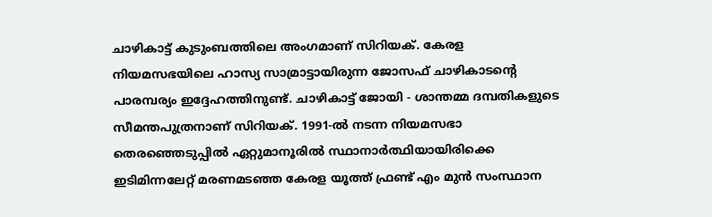ചാഴികാട്ട് കുടുംബത്തിലെ അംഗമാണ് സിറിയക്. കേരള നിയമസഭയിലെ ഹാസ്യ സാമ്രാട്ടായിരുന്ന ജോസഫ് ചാഴികാടന്റെ പാരമ്പര്യം ഇദ്ദേഹത്തിനുണ്ട്. ചാഴികാട്ട് ജോയി - ശാന്തമ്മ ദമ്പതികളുടെ സീമന്തപുത്രനാണ് സിറിയക്. 1991-ൽ നടന്ന നിയമസഭാ തെരഞ്ഞെടുപ്പിൽ ഏറ്റുമാനൂരിൽ സ്ഥാനാർത്ഥിയായിരിക്കെ ഇടിമിന്നലേറ്റ് മരണമടഞ്ഞ കേരള യൂത്ത് ഫ്രണ്ട് എം മുൻ സംസ്ഥാന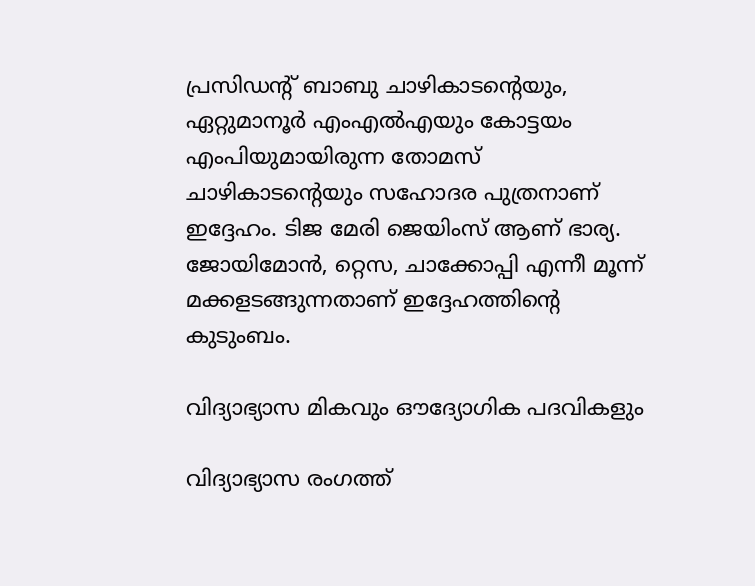പ്രസിഡന്റ് ബാബു ചാഴികാടന്റെയും, ഏറ്റുമാനൂർ എംഎൽഎയും കോട്ടയം എംപിയുമായിരുന്ന തോമസ് ചാഴികാടന്റെയും സഹോദര പുത്രനാണ് ഇദ്ദേഹം. ടിജ മേരി ജെയിംസ് ആണ് ഭാര്യ. ജോയിമോൻ, റ്റെസ, ചാക്കോപ്പി എന്നീ മൂന്ന് മക്കളടങ്ങുന്നതാണ് ഇദ്ദേഹത്തിന്റെ കുടുംബം.

വിദ്യാഭ്യാസ മികവും ഔദ്യോഗിക പദവികളും

വിദ്യാഭ്യാസ രംഗത്ത്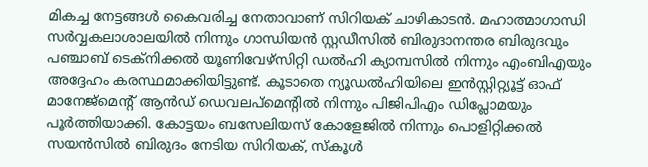മികച്ച നേട്ടങ്ങൾ കൈവരിച്ച നേതാവാണ് സിറിയക് ചാഴികാടൻ. മഹാത്മാഗാന്ധി സർവ്വകലാശാലയിൽ നിന്നും ഗാന്ധിയൻ സ്റ്റഡീസിൽ ബിരുദാനന്തര ബിരുദവും പഞ്ചാബ് ടെക്നിക്കൽ യൂണിവേഴ്സിറ്റി ഡൽഹി ക്യാമ്പസിൽ നിന്നും എംബിഎയും അദ്ദേഹം കരസ്ഥമാക്കിയിട്ടുണ്ട്. കൂടാതെ ന്യൂഡൽഹിയിലെ ഇൻസ്റ്റിറ്റ്യൂട്ട് ഓഫ് മാനേജ്‌മെന്റ് ആൻഡ് ഡെവലപ്‌മെന്റിൽ നിന്നും പിജിപിഎം ഡിപ്ലോമയും പൂർത്തിയാക്കി. കോട്ടയം ബസേലിയസ് കോളേജിൽ നിന്നും പൊളിറ്റിക്കൽ സയൻസിൽ ബിരുദം നേടിയ സിറിയക്, സ്കൂൾ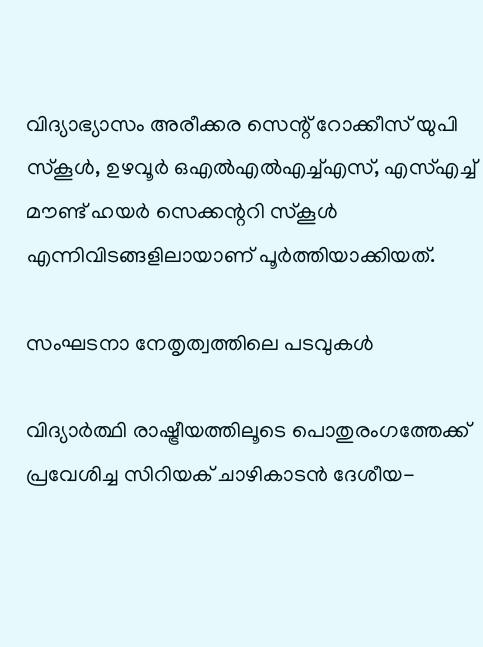വിദ്യാഭ്യാസം അരീക്കര സെന്റ് റോക്കീസ് യുപി സ്കൂൾ, ഉഴവൂർ ഒഎൽഎൽഎച്ച്എസ്, എസ്എച്ച് മൗണ്ട് ഹയർ സെക്കന്ററി സ്കൂൾ എന്നിവിടങ്ങളിലായാണ് പൂർത്തിയാക്കിയത്.

സംഘടനാ നേതൃത്വത്തിലെ പടവുകൾ

വിദ്യാർത്ഥി രാഷ്ട്രീയത്തിലൂടെ പൊതുരംഗത്തേക്ക് പ്രവേശിച്ച സിറിയക് ചാഴികാടൻ ദേശീയ-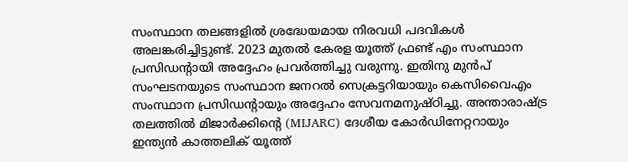സംസ്ഥാന തലങ്ങളിൽ ശ്രദ്ധേയമായ നിരവധി പദവികൾ അലങ്കരിച്ചിട്ടുണ്ട്. 2023 മുതൽ കേരള യൂത്ത് ഫ്രണ്ട് എം സംസ്ഥാന പ്രസിഡന്റായി അദ്ദേഹം പ്രവർത്തിച്ചു വരുന്നു. ഇതിനു മുൻപ് സംഘടനയുടെ സംസ്ഥാന ജനറൽ സെക്രട്ടറിയായും കെസിവൈഎം സംസ്ഥാന പ്രസിഡന്റായും അദ്ദേഹം സേവനമനുഷ്ഠിച്ചു. അന്താരാഷ്ട്ര തലത്തിൽ മിജാർക്കിന്റെ (MIJARC) ദേശീയ കോർഡിനേറ്ററായും ഇന്ത്യൻ കാത്തലിക് യൂത്ത്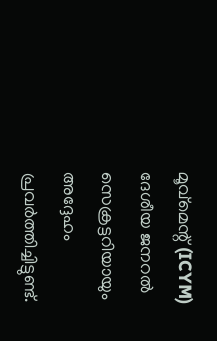മൂവ്‌മെന്റ് (ICYM) ദേശീയ ജനറൽ സെക്രട്ടറിയായും അദ്ദേഹം പ്രവർത്തിച്ചിട്ടുണ്ട്.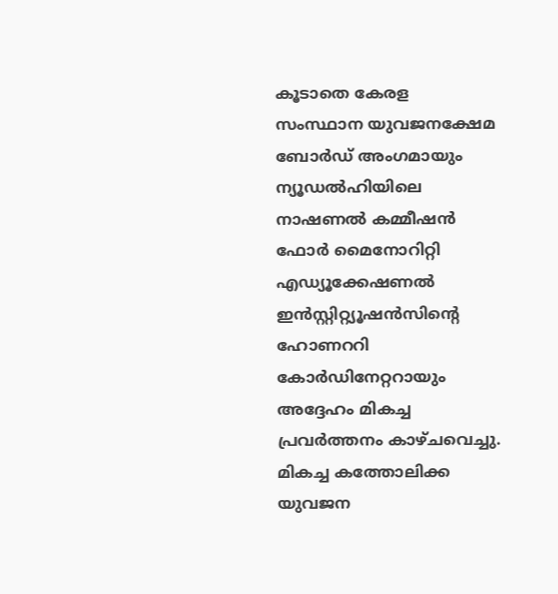കൂടാതെ കേരള സംസ്ഥാന യുവജനക്ഷേമ ബോർഡ് അംഗമായും ന്യൂഡൽഹിയിലെ നാഷണൽ കമ്മീഷൻ ഫോർ മൈനോറിറ്റി എഡ്യൂക്കേഷണൽ ഇൻസ്റ്റിറ്റ്യൂഷൻസിന്റെ ഹോണററി കോർഡിനേറ്ററായും അദ്ദേഹം മികച്ച പ്രവർത്തനം കാഴ്ചവെച്ചു. മികച്ച കത്തോലിക്ക യുവജന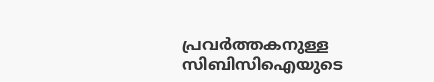പ്രവർത്തകനുള്ള സിബിസിഐയുടെ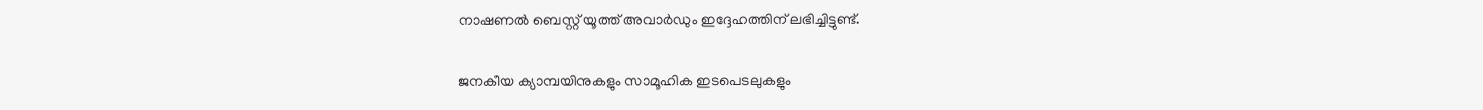നാഷണൽ ബെസ്റ്റ് യൂത്ത് അവാർഡും ഇദ്ദേഹത്തിന് ലഭിച്ചിട്ടുണ്ട്.

ജനകീയ ക്യാമ്പയിനുകളും സാമൂഹിക ഇടപെടലുകളും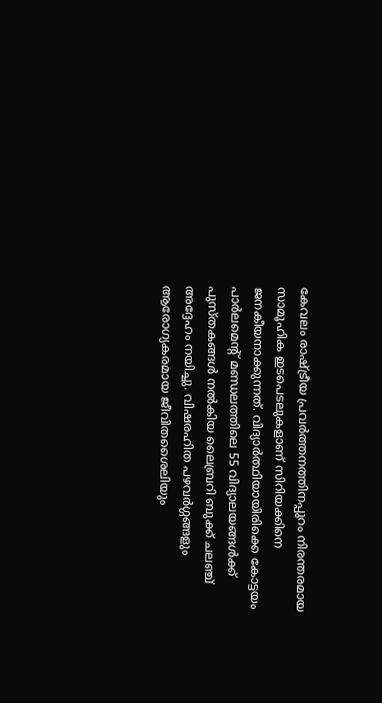കേവലം രാഷ്ട്രീയ പ്രവർത്തനത്തിനപ്പുറം നിരന്തരമായ സാമൂഹിക ഇടപെടലുകളാണ് സിറിയക്കിനെ ജനകീയനാക്കുന്നത്. വിദ്യാർത്ഥിയായിരിക്കെ കോട്ടയം പാർലമെന്റ് മണ്ഡലത്തിലെ 55 വിദ്യാലയങ്ങൾക്ക് പുസ്തകങ്ങൾ നൽകിയ ലൈബ്രറി ബുക്ക് ചലഞ്ച് അദ്ദേഹം നയിച്ചു. വിഷരഹിത പഴവർഗ്ഗങ്ങളും ആരോഗ്യകരമായ ജീവിതശൈലിയും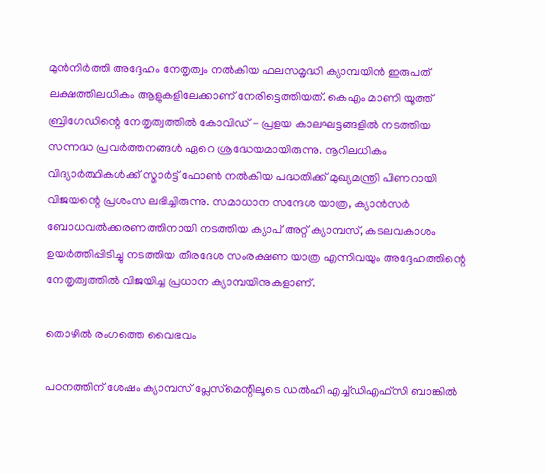മുൻനിർത്തി അദ്ദേഹം നേതൃത്വം നൽകിയ ഫലസമൃദ്ധി ക്യാമ്പയിൻ ഇരുപത് ലക്ഷത്തിലധികം ആളുകളിലേക്കാണ് നേരിട്ടെത്തിയത്. കെഎം മാണി യൂത്ത് ബ്രിഗേഡിന്റെ നേതൃത്വത്തിൽ കോവിഡ് - പ്രളയ കാലഘട്ടങ്ങളിൽ നടത്തിയ സന്നദ്ധ പ്രവർത്തനങ്ങൾ ഏറെ ശ്രദ്ധേയമായിരുന്നു. നൂറിലധികം വിദ്യാർത്ഥികൾക്ക് സ്മാർട്ട് ഫോൺ നൽകിയ പദ്ധതിക്ക് മുഖ്യമന്ത്രി പിണറായി വിജയന്റെ പ്രശംസ ലഭിച്ചിരുന്നു. സമാധാന സന്ദേശ യാത്ര, ക്യാൻസർ ബോധവൽക്കരണത്തിനായി നടത്തിയ ക്യാപ് അറ്റ് ക്യാമ്പസ്, കടലവകാശം ഉയർത്തിപ്പിടിച്ചു നടത്തിയ തീരദേശ സംരക്ഷണ യാത്ര എന്നിവയും അദ്ദേഹത്തിന്റെ നേതൃത്വത്തിൽ വിജയിച്ച പ്രധാന ക്യാമ്പയിനുകളാണ്.

തൊഴിൽ രംഗത്തെ വൈഭവം

പഠനത്തിന് ശേഷം ക്യാമ്പസ് പ്ലേസ്‌മെന്റിലൂടെ ഡൽഹി എച്ച്ഡിഎഫ്സി ബാങ്കിൽ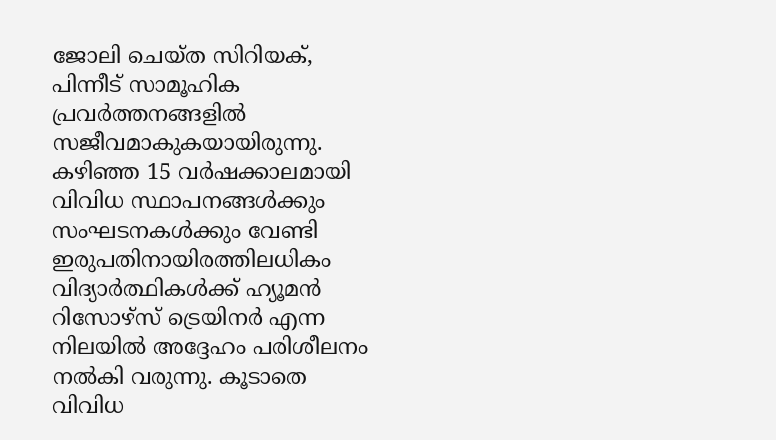ജോലി ചെയ്ത സിറിയക്, പിന്നീട് സാമൂഹിക പ്രവർത്തനങ്ങളിൽ സജീവമാകുകയായിരുന്നു. കഴിഞ്ഞ 15 വർഷക്കാലമായി വിവിധ സ്ഥാപനങ്ങൾക്കും സംഘടനകൾക്കും വേണ്ടി ഇരുപതിനായിരത്തിലധികം വിദ്യാർത്ഥികൾക്ക് ഹ്യൂമൻ റിസോഴ്‌സ് ട്രെയിനർ എന്ന നിലയിൽ അദ്ദേഹം പരിശീലനം നൽകി വരുന്നു. കൂടാതെ വിവിധ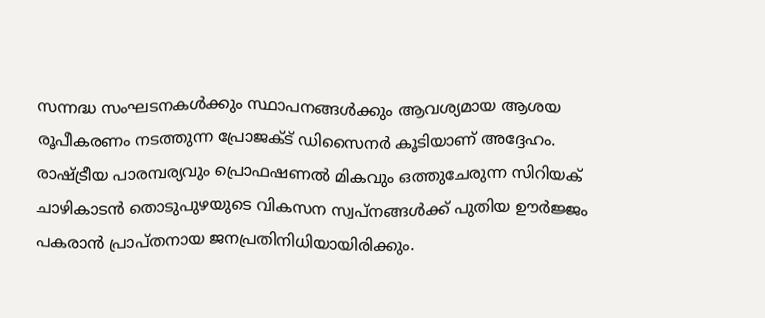സന്നദ്ധ സംഘടനകൾക്കും സ്ഥാപനങ്ങൾക്കും ആവശ്യമായ ആശയ രൂപീകരണം നടത്തുന്ന പ്രോജക്ട് ഡിസൈനർ കൂടിയാണ് അദ്ദേഹം. രാഷ്ട്രീയ പാരമ്പര്യവും പ്രൊഫഷണൽ മികവും ഒത്തുചേരുന്ന സിറിയക് ചാഴികാടൻ തൊടുപുഴയുടെ വികസന സ്വപ്നങ്ങൾക്ക് പുതിയ ഊർജ്ജം പകരാൻ പ്രാപ്തനായ ജനപ്രതിനിധിയായിരിക്കും.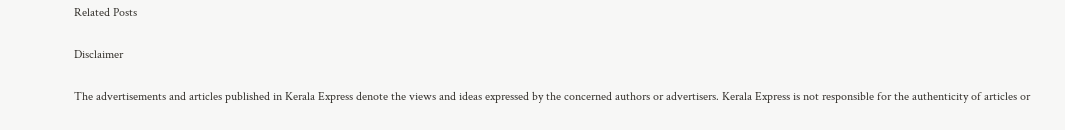Related Posts

Disclaimer

The advertisements and articles published in Kerala Express denote the views and ideas expressed by the concerned authors or advertisers. Kerala Express is not responsible for the authenticity of articles or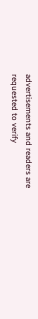advertisements and readers are requested to verify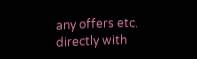any offers etc. directly with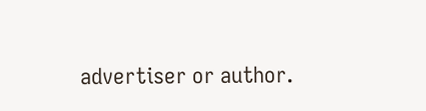advertiser or author.